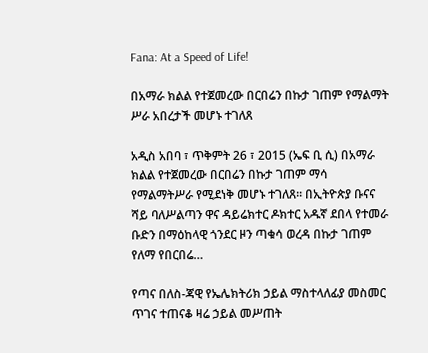Fana: At a Speed of Life!

በአማራ ክልል የተጀመረው በርበሬን በኩታ ገጠም የማልማት ሥራ አበረታች መሆኑ ተገለጸ

አዲስ አበባ ፣ ጥቅምት 26 ፣ 2015 (ኤፍ ቢ ሲ) በአማራ ክልል የተጀመረው በርበሬን በኩታ ገጠም ማሳ የማልማትሥራ የሚደነቅ መሆኑ ተገለጸ፡፡ በኢትዮጵያ ቡናና ሻይ ባለሥልጣን ዋና ዳይሬክተር ዶክተር አዱኛ ደበላ የተመራ ቡድን በማዕከላዊ ጎንደር ዞን ጣቁሳ ወረዳ በኩታ ገጠም የለማ የበርበሬ…

የጣና በለስ-ጃዊ የኤሌክትሪክ ኃይል ማስተላለፊያ መስመር ጥገና ተጠናቆ ዛሬ ኃይል መሥጠት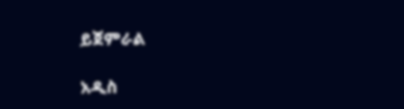ይጀምራል

አዲስ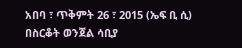አበባ ፣ ጥቅምት 26 ፣ 2015 (ኤፍ ቢ ሲ) በስርቆት ወንጀል ሳቢያ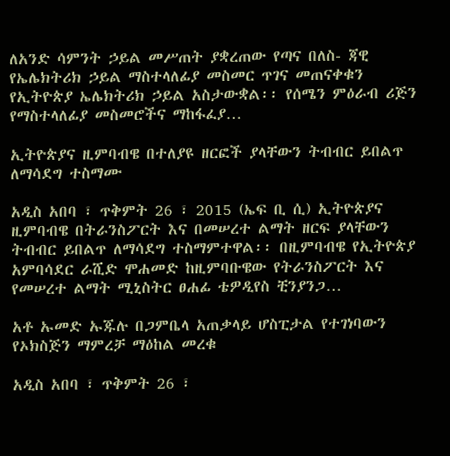ለአንድ ሳምንት ኃይል መሥጠት ያቋረጠው የጣና በለስ- ጃዊ የኤሌክትሪክ ኃይል ማስተላለፊያ መስመር ጥገና መጠናቀቁን የኢትዮጵያ ኤሌክትሪክ ኃይል አስታውቋል፡፡ የሰሜን ምዕራብ ሪጅን የማስተላለፊያ መስመሮችና ማከፋፈያ…

ኢትዮጵያና ዚምባብዌ በተለያዩ ዘርፎች ያላቸውን ትብብር ይበልጥ ለማሳደግ ተስማሙ

አዲስ አበባ ፣ ጥቅምት 26 ፣ 2015 (ኤፍ ቢ ሲ) ኢትዮጵያና ዚምባብዌ በትራንስፖርት እና በመሠረተ ልማት ዘርፍ ያላቸውን ትብብር ይበልጥ ለማሳደግ ተስማምተዋል፡፡ በዚምባብዌ የኢትዮጵያ አምባሳደር ራሺድ ሞሐመድ ከዚምባቡዌው የትራንስፖርት እና የመሠረተ ልማት ሚኒስትር ፀሐፊ ቴዎዲየስ ቺንያንጋ…

አቶ ኡመድ ኡጁሉ በጋምቤላ አጠቃላይ ሆስፒታል የተገነባውን የኦክስጅን ማምረቻ ማዕከል መረቁ

አዲስ አበባ ፣ ጥቅምት 26 ፣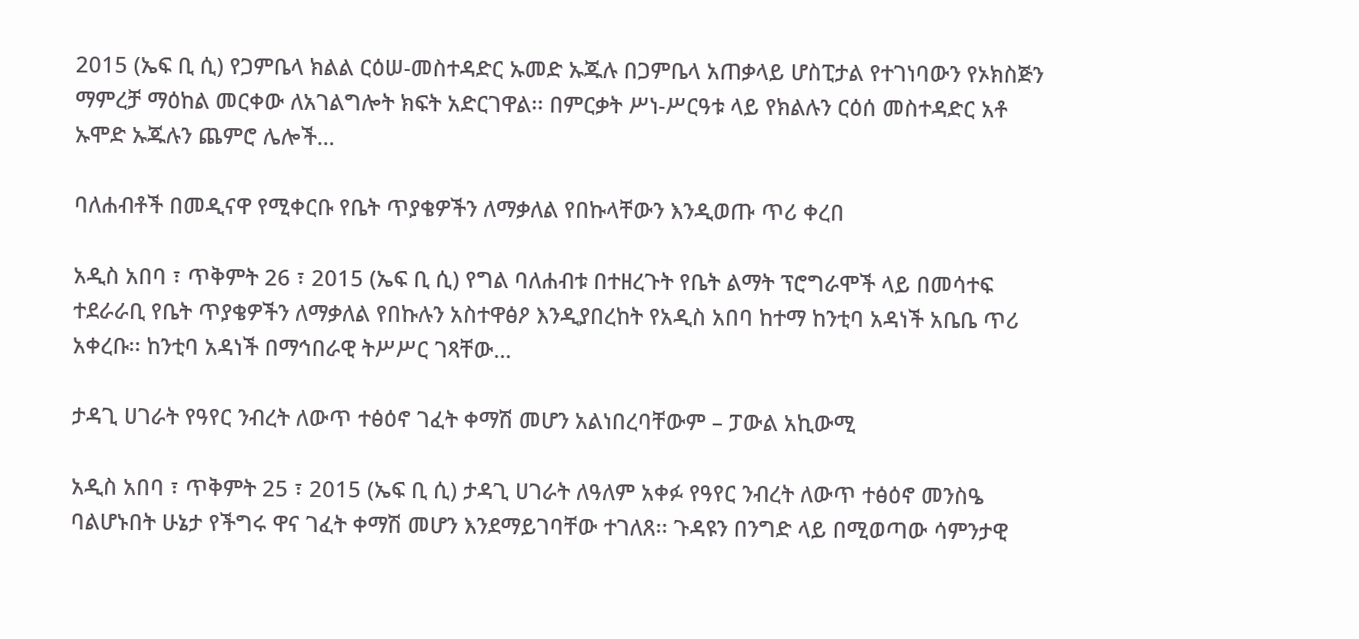2015 (ኤፍ ቢ ሲ) የጋምቤላ ክልል ርዕሠ-መስተዳድር ኡመድ ኡጁሉ በጋምቤላ አጠቃላይ ሆስፒታል የተገነባውን የኦክስጅን ማምረቻ ማዕከል መርቀው ለአገልግሎት ክፍት አድርገዋል፡፡ በምርቃት ሥነ-ሥርዓቱ ላይ የክልሉን ርዕሰ መስተዳድር አቶ ኡሞድ ኡጁሉን ጨምሮ ሌሎች…

ባለሐብቶች በመዲናዋ የሚቀርቡ የቤት ጥያቄዎችን ለማቃለል የበኩላቸውን እንዲወጡ ጥሪ ቀረበ

አዲስ አበባ ፣ ጥቅምት 26 ፣ 2015 (ኤፍ ቢ ሲ) የግል ባለሐብቱ በተዘረጉት የቤት ልማት ፕሮግራሞች ላይ በመሳተፍ ተደራራቢ የቤት ጥያቄዎችን ለማቃለል የበኩሉን አስተዋፅዖ እንዲያበረከት የአዲስ አበባ ከተማ ከንቲባ አዳነች አቤቤ ጥሪ አቀረቡ፡፡ ከንቲባ አዳነች በማኅበራዊ ትሥሥር ገጻቸው…

ታዳጊ ሀገራት የዓየር ንብረት ለውጥ ተፅዕኖ ገፈት ቀማሽ መሆን አልነበረባቸውም – ፓውል አኪውሚ

አዲስ አበባ ፣ ጥቅምት 25 ፣ 2015 (ኤፍ ቢ ሲ) ታዳጊ ሀገራት ለዓለም አቀፉ የዓየር ንብረት ለውጥ ተፅዕኖ መንስዔ ባልሆኑበት ሁኔታ የችግሩ ዋና ገፈት ቀማሽ መሆን እንደማይገባቸው ተገለጸ፡፡ ጉዳዩን በንግድ ላይ በሚወጣው ሳምንታዊ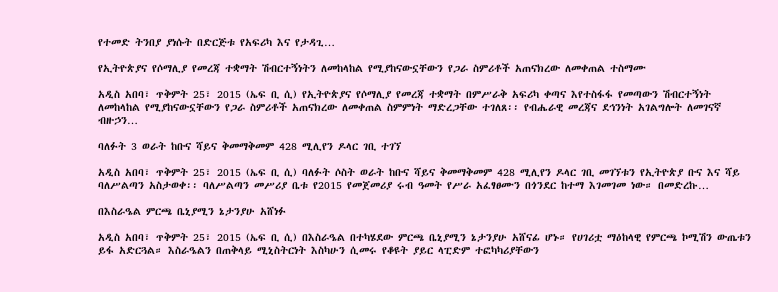የተመድ ትንበያ ያነሱት በድርጅቱ የአፍሪካ እና የታዳጊ…

የኢትዮጵያና የሶማሊያ የመረጃ ተቋማት ሽብርተኝነትን ለመከላከል የሚያከናውኗቸውን የጋራ ስምሪቶች አጠናክረው ለመቀጠል ተስማሙ

አዲስ አበባ፣ ጥቅምት 25፣ 2015 (ኤፍ ቢ ሲ) የኢትዮጵያና የሶማሊያ የመረጃ ተቋማት በምሥራቅ አፍሪካ ቀጣና እየተስፋፋ የመጣውን ሽብርተኝነት ለመከላከል የሚያከናውኗቸውን የጋራ ስምሪቶች አጠናክረው ለመቀጠል ስምምነት ማድረጋቸው ተገለጸ፡፡ የብሔራዊ መረጃና ደኅንነት አገልግሎት ለመገናኛ ብዙኃን…

ባለፉት 3 ወራት ከቡና ሻይና ቅመማቅመም 428 ሚሊየን ዶላር ገቢ ተገኘ

አዲስ አበባ፣ ጥቅምት 25፣ 2015 (ኤፍ ቢ ሲ) ባለፉት ሶስት ወራት ከቡና ሻይና ቅመማቅመም 428 ሚሊየን ዶላር ገቢ መገኘቱን የኢትዮጵያ ቡና እና ሻይ ባለሥልጣን አስታወቀ፡፡ ባለሥልጣን መሥሪያ ቤቱ የ2015 የመጀመሪያ ሩብ ዓመት የሥራ አፈፃፀሙን በጎንደር ከተማ እገመገመ ነው። በመድረኩ…

በእስራዔል ምርጫ ቤኒያሚን ኔታንያሁ አሸነፉ

አዲስ አበባ፣ ጥቅምት 25፣ 2015 (ኤፍ ቢ ሲ) በእስራዔል በተካሄደው ምርጫ ቤኒያሚን ኔታንያሁ አሸናፊ ሆኑ። የሀገሪቷ ማዕከላዊ የምርጫ ኮሚሽን ውጤቱን ይፋ አድርጓል። እስራዔልን በጠቅላይ ሚኒስትርነት እስካሁን ሲመሩ የቆዩት ያይር ላፒድም ተፎካካሪያቸውን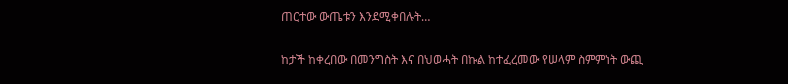ጠርተው ውጤቱን እንደሚቀበሉት…

ከታች ከቀረበው በመንግስት እና በህወሓት በኩል ከተፈረመው የሠላም ስምምነት ውጪ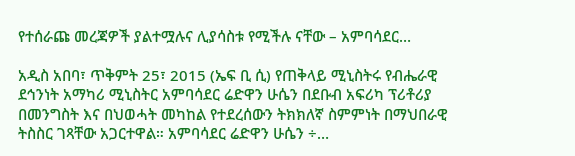የተሰራጩ መረጃዎች ያልተሟሉና ሊያሳስቱ የሚችሉ ናቸው – አምባሳደር…

አዲስ አበባ፣ ጥቅምት 25፣ 2015 (ኤፍ ቢ ሲ) የጠቅላይ ሚኒስትሩ የብሔራዊ ደኅንነት አማካሪ ሚኒስትር አምባሳደር ሬድዋን ሁሴን በደቡብ አፍሪካ ፕሪቶሪያ በመንግስት እና በህወሓት መካከል የተደረሰውን ትክክለኛ ስምምነት በማህበራዊ ትስስር ገጻቸው አጋርተዋል። አምባሳደር ሬድዋን ሁሴን ÷…